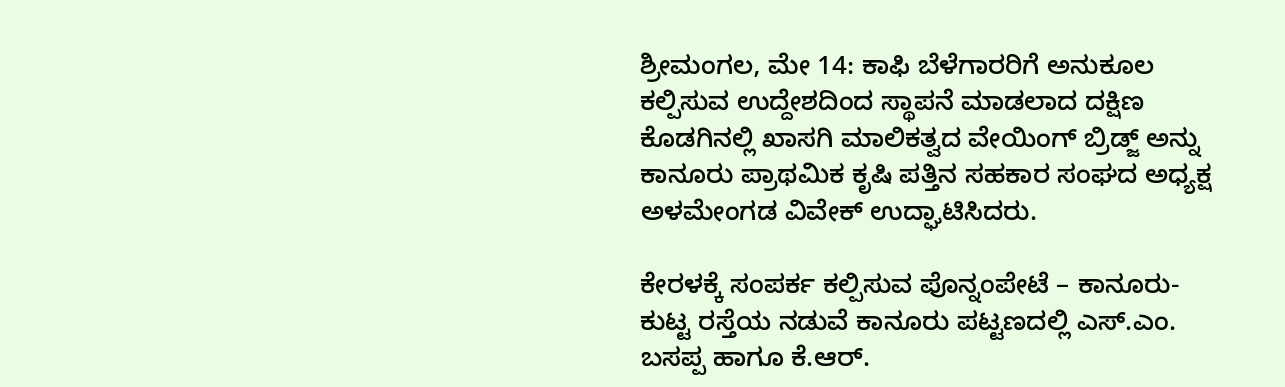ಶ್ರೀಮಂಗಲ, ಮೇ 14: ಕಾಫಿ ಬೆಳೆಗಾರರಿಗೆ ಅನುಕೂಲ ಕಲ್ಪಿಸುವ ಉದ್ದೇಶದಿಂದ ಸ್ಥಾಪನೆ ಮಾಡಲಾದ ದಕ್ಷಿಣ ಕೊಡಗಿನಲ್ಲಿ ಖಾಸಗಿ ಮಾಲಿಕತ್ವದ ವೇಯಿಂಗ್ ಬ್ರಿಡ್ಜ್ ಅನ್ನು ಕಾನೂರು ಪ್ರಾಥಮಿಕ ಕೃಷಿ ಪತ್ತಿನ ಸಹಕಾರ ಸಂಘದ ಅಧ್ಯಕ್ಷ ಅಳಮೇಂಗಡ ವಿವೇಕ್ ಉದ್ಘಾಟಿಸಿದರು.

ಕೇರಳಕ್ಕೆ ಸಂಪರ್ಕ ಕಲ್ಪಿಸುವ ಪೊನ್ನಂಪೇಟೆ – ಕಾನೂರು- ಕುಟ್ಟ ರಸ್ತೆಯ ನಡುವೆ ಕಾನೂರು ಪಟ್ಟಣದಲ್ಲಿ ಎಸ್.ಎಂ. ಬಸಪ್ಪ ಹಾಗೂ ಕೆ.ಆರ್.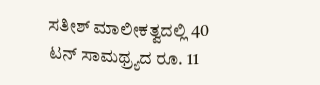ಸತೀಶ್ ಮಾಲೀಕತ್ವದಲ್ಲಿ 40 ಟನ್ ಸಾಮಥ್ರ್ಯದ ರೂ. 11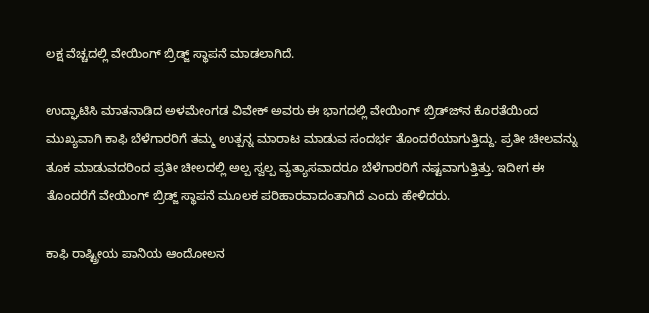ಲಕ್ಷ ವೆಚ್ಚದಲ್ಲಿ ವೇಯಿಂಗ್ ಬ್ರಿಡ್ಜ್ ಸ್ಥಾಪನೆ ಮಾಡಲಾಗಿದೆ.

ಉದ್ಘಾಟಿಸಿ ಮಾತನಾಡಿದ ಅಳಮೇಂಗಡ ವಿವೇಕ್ ಅವರು ಈ ಭಾಗದಲ್ಲಿ ವೇಯಿಂಗ್ ಬ್ರಿಡ್ಜ್‍ನ ಕೊರತೆಯಿಂದ ಮುಖ್ಯವಾಗಿ ಕಾಫಿ ಬೆಳೆಗಾರರಿಗೆ ತಮ್ಮ ಉತ್ಪನ್ನ ಮಾರಾಟ ಮಾಡುವ ಸಂದರ್ಭ ತೊಂದರೆಯಾಗುತ್ತಿದ್ದು. ಪ್ರತೀ ಚೀಲವನ್ನು ತೂಕ ಮಾಡುವದರಿಂದ ಪ್ರತೀ ಚೀಲದಲ್ಲಿ ಅಲ್ಪ ಸ್ವಲ್ಪ ವ್ಯತ್ಯಾಸವಾದರೂ ಬೆಳೆಗಾರರಿಗೆ ನಷ್ಟವಾಗುತ್ತಿತ್ತು. ಇದೀಗ ಈ ತೊಂದರೆಗೆ ವೇಯಿಂಗ್ ಬ್ರಿಡ್ಜ್ ಸ್ಥಾಪನೆ ಮೂಲಕ ಪರಿಹಾರವಾದಂತಾಗಿದೆ ಎಂದು ಹೇಳಿದರು.

ಕಾಫಿ ರಾಷ್ಟ್ರೀಯ ಪಾನಿಯ ಆಂದೋಲನ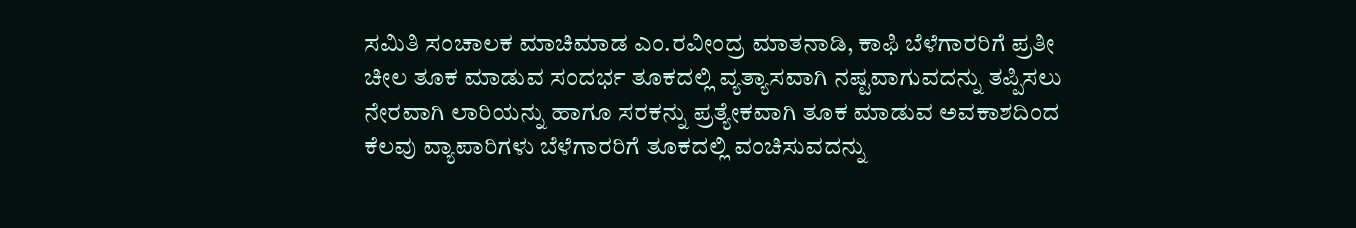ಸಮಿತಿ ಸಂಚಾಲಕ ಮಾಚಿಮಾಡ ಎಂ.ರವೀಂದ್ರ ಮಾತನಾಡಿ, ಕಾಫಿ ಬೆಳೆಗಾರರಿಗೆ ಪ್ರತೀ ಚೀಲ ತೂಕ ಮಾಡುವ ಸಂದರ್ಭ ತೂಕದಲ್ಲಿ ವ್ಯತ್ಯಾಸವಾಗಿ ನಷ್ಟವಾಗುವದನ್ನು ತಪ್ಪಿಸಲು ನೇರವಾಗಿ ಲಾರಿಯನ್ನು ಹಾಗೂ ಸರಕನ್ನು ಪ್ರತ್ಯೇಕವಾಗಿ ತೂಕ ಮಾಡುವ ಅವಕಾಶದಿಂದ ಕೆಲವು ವ್ಯಾಪಾರಿಗಳು ಬೆಳೆಗಾರರಿಗೆ ತೂಕದಲ್ಲಿ ವಂಚಿಸುವದನ್ನು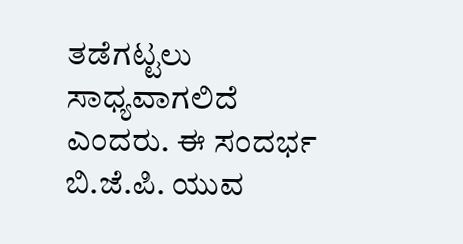ತಡೆಗಟ್ಟಲು ಸಾಧ್ಯವಾಗಲಿದೆ ಎಂದರು. ಈ ಸಂದರ್ಭ ಬಿ.ಜೆ.ಪಿ. ಯುವ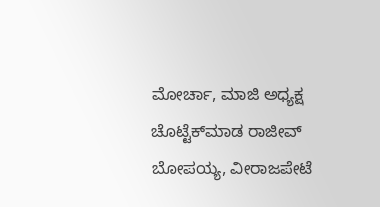ಮೋರ್ಚಾ, ಮಾಜಿ ಅಧ್ಯಕ್ಷ ಚೊಟ್ಟೆಕ್‍ಮಾಡ ರಾಜೀವ್ ಬೋಪಯ್ಯ, ವೀರಾಜಪೇಟೆ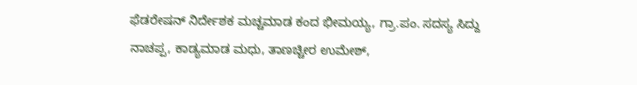ಫೆಡರೇಷನ್ ನಿರ್ದೇಶಕ ಮಚ್ಚಮಾಡ ಕಂದ ಭೀಮಯ್ಯ, ಗ್ರಾ.ಪಂ. ಸದಸ್ಯ ಸಿದ್ದು ನಾಚಪ್ಪ, ಕಾಡ್ಯಮಾಡ ಮಧು, ತಾಣಚ್ಚೀರ ಉಮೇಶ್,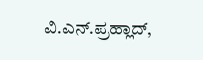ವಿ.ಎನ್.ಪ್ರಹ್ಲಾದ್,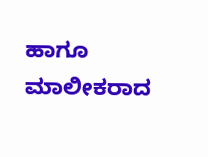ಹಾಗೂ ಮಾಲೀಕರಾದ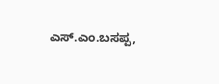ಎಸ್.ಎಂ.ಬಸಪ್ಪ,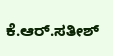ಕೆ.ಆರ್.ಸತೀಶ್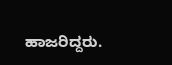ಹಾಜರಿದ್ದರು.